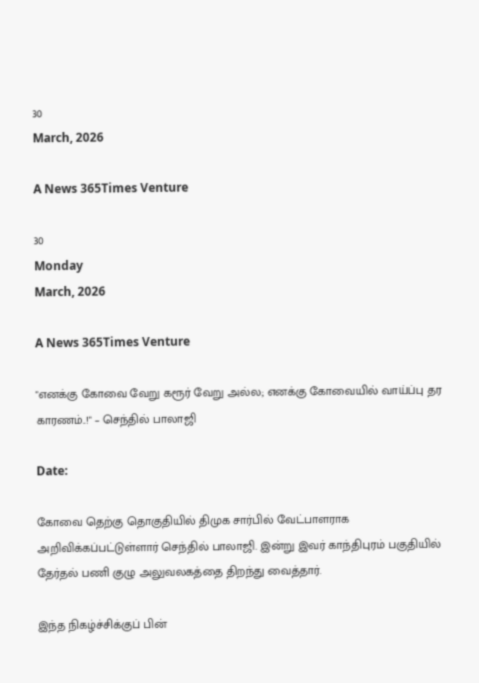30
March, 2026

A News 365Times Venture

30
Monday
March, 2026

A News 365Times Venture

"எனக்கு கோவை வேறு கரூர் வேறு அல்ல; எனக்கு கோவையில் வாய்ப்பு தர காரணம்..!" – செந்தில் பாலாஜி

Date:

கோவை தெற்கு தொகுதியில் திமுக சார்பில் வேட்பாளராக அறிவிக்கப்பட்டுள்ளார் செந்தில் பாலாஜி. இன்று இவர் காந்திபுரம் பகுதியில் தேர்தல் பணி குழு அலுவலகத்தை திறந்து வைத்தார்.

இந்த நிகழ்ச்சிக்குப் பின்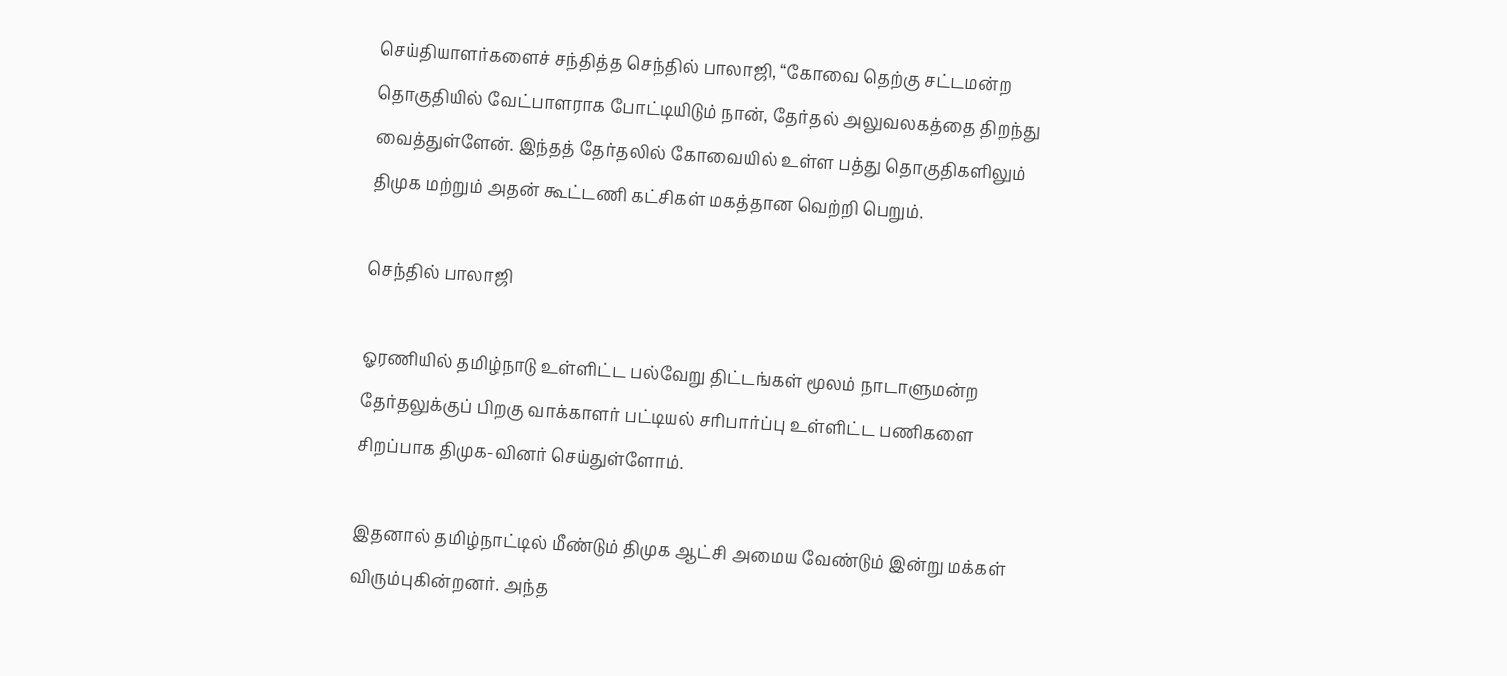செய்தியாளர்களைச் சந்தித்த செந்தில் பாலாஜி, “கோவை தெற்கு சட்டமன்ற தொகுதியில் வேட்பாளராக போட்டியிடும் நான், தேர்தல் அலுவலகத்தை திறந்து வைத்துள்ளேன். இந்தத் தேர்தலில் கோவையில் உள்ள பத்து தொகுதிகளிலும் திமுக மற்றும் அதன் கூட்டணி கட்சிகள் மகத்தான வெற்றி பெறும்.

செந்தில் பாலாஜி

ஓரணியில் தமிழ்நாடு உள்ளிட்ட பல்வேறு திட்டங்கள் மூலம் நாடாளுமன்ற தேர்தலுக்குப் பிறகு வாக்காளர் பட்டியல் சரிபார்ப்பு உள்ளிட்ட பணிகளை சிறப்பாக திமுக-வினர் செய்துள்ளோம்.

இதனால் தமிழ்நாட்டில் மீண்டும் திமுக ஆட்சி அமைய வேண்டும் இன்று மக்கள் விரும்புகின்றனர். அந்த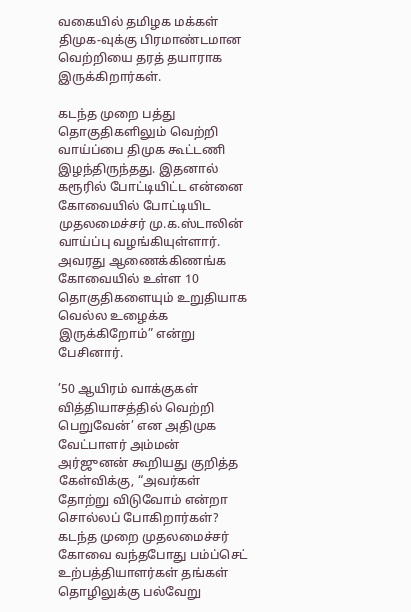வகையில் தமிழக மக்கள் திமுக-வுக்கு பிரமாண்டமான வெற்றியை தரத் தயாராக இருக்கிறார்கள்.

கடந்த முறை பத்து தொகுதிகளிலும் வெற்றி வாய்ப்பை திமுக கூட்டணி இழந்திருந்தது. இதனால் கரூரில் போட்டியிட்ட என்னை கோவையில் போட்டியிட முதலமைச்சர் மு.க.ஸ்டாலின் வாய்ப்பு வழங்கியுள்ளார். அவரது ஆணைக்கிணங்க கோவையில் உள்ள 10 தொகுதிகளையும் உறுதியாக வெல்ல உழைக்க இருக்கிறோம்” என்று பேசினார்.

’50 ஆயிரம் வாக்குகள் வித்தியாசத்தில் வெற்றி பெறுவேன்’ என அதிமுக வேட்பாளர் அம்மன் அர்ஜுனன் கூறியது குறித்த கேள்விக்கு, “அவர்கள் தோற்று விடுவோம் என்றா சொல்லப் போகிறார்கள்? கடந்த முறை முதலமைச்சர் கோவை வந்தபோது பம்ப்செட் உற்பத்தியாளர்கள் தங்கள் தொழிலுக்கு பல்வேறு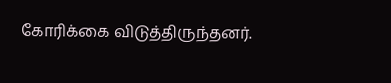கோரிக்கை விடுத்திருந்தனர்.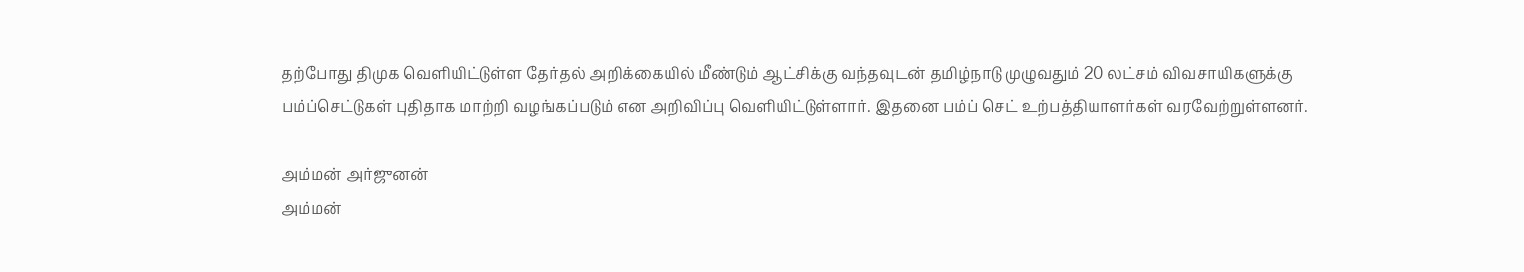தற்போது திமுக வெளியிட்டுள்ள தேர்தல் அறிக்கையில் மீண்டும் ஆட்சிக்கு வந்தவுடன் தமிழ்நாடு முழுவதும் 20 லட்சம் விவசாயிகளுக்கு பம்ப்செட்டுகள் புதிதாக மாற்றி வழங்கப்படும் என அறிவிப்பு வெளியிட்டுள்ளார். இதனை பம்ப் செட் உற்பத்தியாளர்கள் வரவேற்றுள்ளனர்.

அம்மன் அர்ஜுனன்
அம்மன்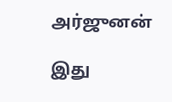அர்ஜுனன்

இது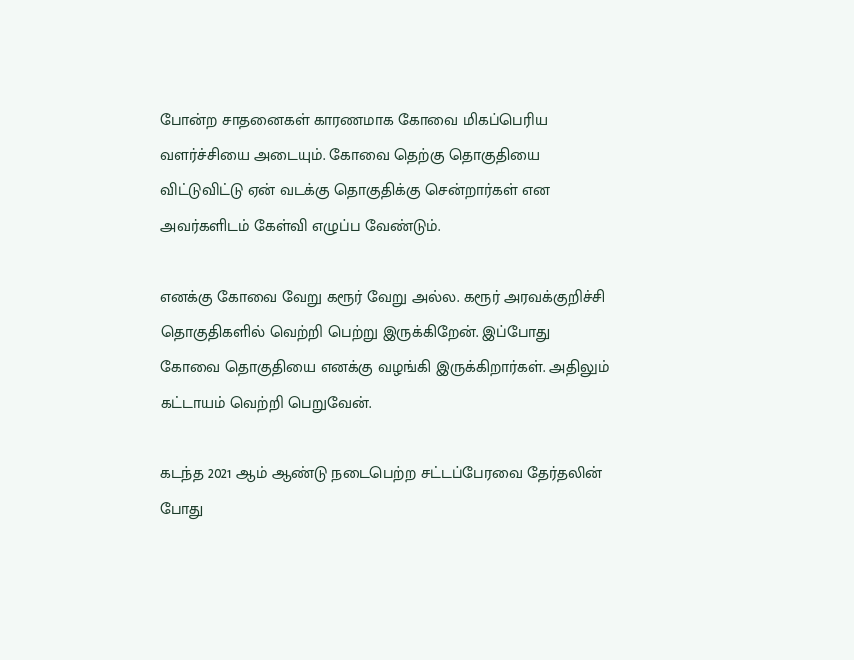போன்ற சாதனைகள் காரணமாக கோவை மிகப்பெரிய வளர்ச்சியை அடையும். கோவை தெற்கு தொகுதியை விட்டுவிட்டு ஏன் வடக்கு தொகுதிக்கு சென்றார்கள் என அவர்களிடம் கேள்வி எழுப்ப வேண்டும்.

எனக்கு கோவை வேறு கரூர் வேறு அல்ல. கரூர் அரவக்குறிச்சி தொகுதிகளில் வெற்றி பெற்று இருக்கிறேன். இப்போது கோவை தொகுதியை எனக்கு வழங்கி இருக்கிறார்கள். அதிலும் கட்டாயம் வெற்றி பெறுவேன்.

கடந்த 2021 ஆம் ஆண்டு நடைபெற்ற சட்டப்பேரவை தேர்தலின் போது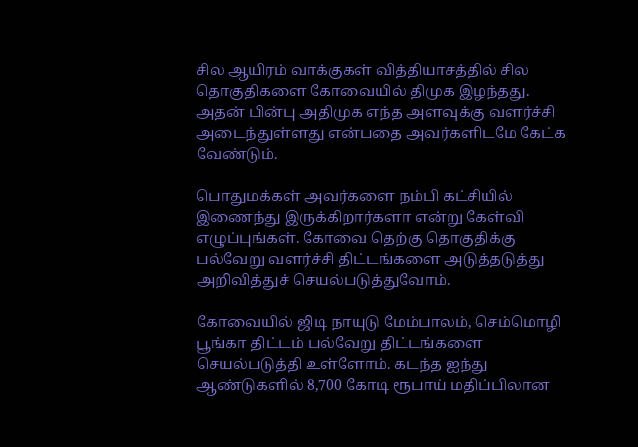சில ஆயிரம் வாக்குகள் வித்தியாசத்தில் சில தொகுதிகளை கோவையில் திமுக இழந்தது. அதன் பின்பு அதிமுக எந்த அளவுக்கு வளர்ச்சி அடைந்துள்ளது என்பதை அவர்களிடமே கேட்க வேண்டும்.

பொதுமக்கள் அவர்களை நம்பி கட்சியில் இணைந்து இருக்கிறார்களா என்று கேள்வி எழுப்புங்கள். கோவை தெற்கு தொகுதிக்கு பல்வேறு வளர்ச்சி திட்டங்களை அடுத்தடுத்து அறிவித்துச் செயல்படுத்துவோம்.

கோவையில் ஜிடி நாயுடு மேம்பாலம், செம்மொழி பூங்கா திட்டம் பல்வேறு திட்டங்களை செயல்படுத்தி உள்ளோம். கடந்த ஐந்து ஆண்டுகளில் 8,700 கோடி ரூபாய் மதிப்பிலான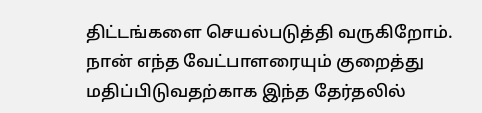திட்டங்களை செயல்படுத்தி வருகிறோம். நான் எந்த வேட்பாளரையும் குறைத்து மதிப்பிடுவதற்காக இந்த தேர்தலில்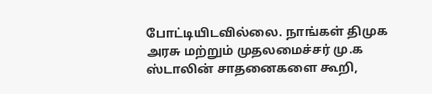போட்டியிடவில்லை. நாங்கள் திமுக அரசு மற்றும் முதலமைச்சர் மு.க ஸ்டாலின் சாதனைகளை கூறி,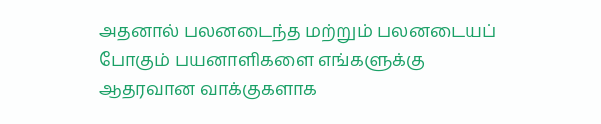அதனால் பலனடைந்த மற்றும் பலனடையப் போகும் பயனாளிகளை எங்களுக்கு ஆதரவான வாக்குகளாக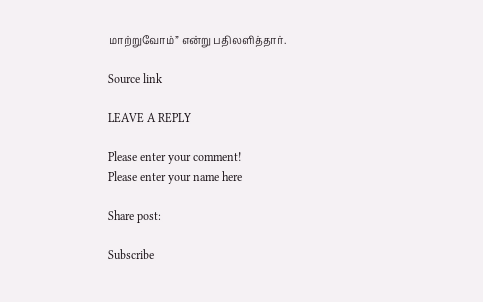மாற்றுவோம்” என்று பதிலளித்தார்.

Source link

LEAVE A REPLY

Please enter your comment!
Please enter your name here

Share post:

Subscribe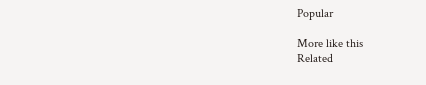Popular

More like this
Related